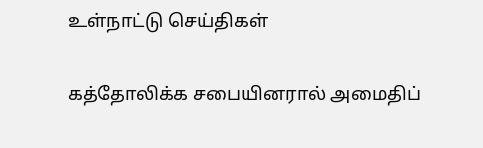உள்நாட்டு செய்திகள்

கத்தோலிக்க சபையினரால் அமைதிப்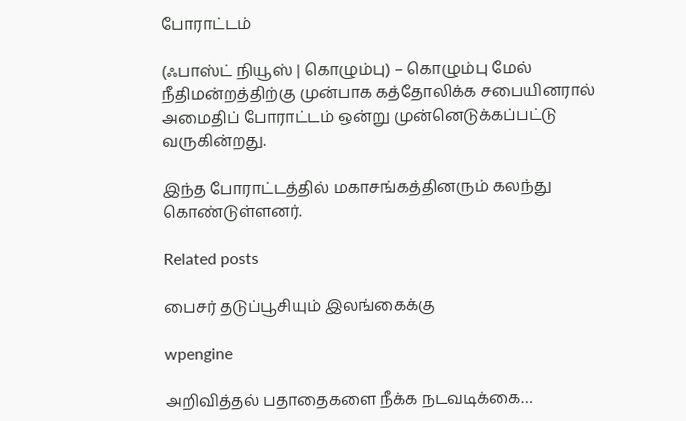போராட்டம்

(ஃபாஸ்ட் நியூஸ் | கொழும்பு) – கொழும்பு மேல் நீதிமன்றத்திற்கு முன்பாக கத்தோலிக்க சபையினரால் அமைதிப் போராட்டம் ஒன்று முன்னெடுக்கப்பட்டு வருகின்றது.

இந்த போராட்டத்தில் மகாசங்கத்தினரும் கலந்து கொண்டுள்ளனர்.

Related posts

பைசர் தடுப்பூசியும் இலங்கைக்கு

wpengine

அறிவித்தல் பதாதைகளை நீக்க நடவடிக்கை…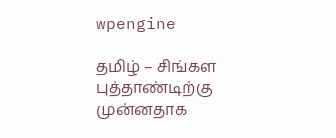wpengine

தமிழ் – சிங்கள புத்தாண்டிற்கு முன்னதாக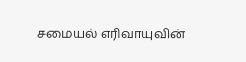சமையல் எரிவாயுவின்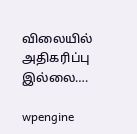விலையில் அதிகரிப்பு இல்லை….

wpengine